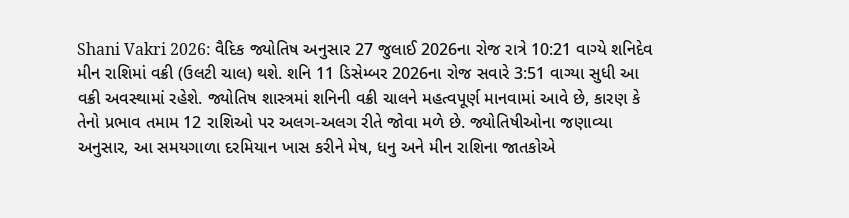Shani Vakri 2026: વૈદિક જ્યોતિષ અનુસાર 27 જુલાઈ 2026ના રોજ રાત્રે 10:21 વાગ્યે શનિદેવ મીન રાશિમાં વક્રી (ઉલટી ચાલ) થશે. શનિ 11 ડિસેમ્બર 2026ના રોજ સવારે 3:51 વાગ્યા સુધી આ વક્રી અવસ્થામાં રહેશે. જ્યોતિષ શાસ્ત્રમાં શનિની વક્રી ચાલને મહત્વપૂર્ણ માનવામાં આવે છે, કારણ કે તેનો પ્રભાવ તમામ 12 રાશિઓ પર અલગ-અલગ રીતે જોવા મળે છે. જ્યોતિષીઓના જણાવ્યા અનુસાર, આ સમયગાળા દરમિયાન ખાસ કરીને મેષ, ધનુ અને મીન રાશિના જાતકોએ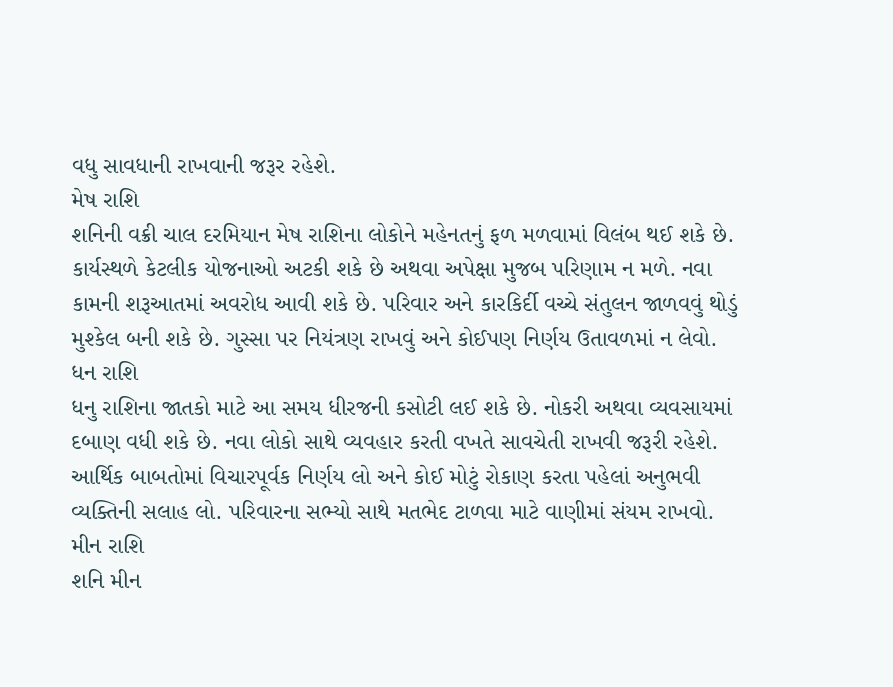વધુ સાવધાની રાખવાની જરૂર રહેશે.
મેષ રાશિ
શનિની વક્રી ચાલ દરમિયાન મેષ રાશિના લોકોને મહેનતનું ફળ મળવામાં વિલંબ થઈ શકે છે. કાર્યસ્થળે કેટલીક યોજનાઓ અટકી શકે છે અથવા અપેક્ષા મુજબ પરિણામ ન મળે. નવા કામની શરૂઆતમાં અવરોધ આવી શકે છે. પરિવાર અને કારકિર્દી વચ્ચે સંતુલન જાળવવું થોડું મુશ્કેલ બની શકે છે. ગુસ્સા પર નિયંત્રણ રાખવું અને કોઈપણ નિર્ણય ઉતાવળમાં ન લેવો.
ધન રાશિ
ધનુ રાશિના જાતકો માટે આ સમય ધીરજની કસોટી લઈ શકે છે. નોકરી અથવા વ્યવસાયમાં દબાણ વધી શકે છે. નવા લોકો સાથે વ્યવહાર કરતી વખતે સાવચેતી રાખવી જરૂરી રહેશે. આર્થિક બાબતોમાં વિચારપૂર્વક નિર્ણય લો અને કોઈ મોટું રોકાણ કરતા પહેલાં અનુભવી વ્યક્તિની સલાહ લો. પરિવારના સભ્યો સાથે મતભેદ ટાળવા માટે વાણીમાં સંયમ રાખવો.
મીન રાશિ
શનિ મીન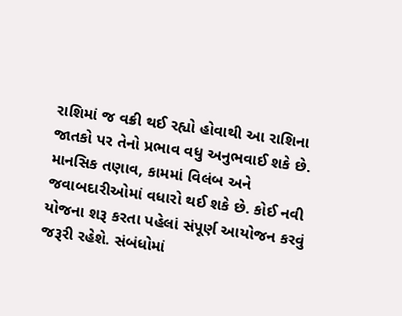રાશિમાં જ વક્રી થઈ રહ્યો હોવાથી આ રાશિના જાતકો પર તેનો પ્રભાવ વધુ અનુભવાઈ શકે છે. માનસિક તણાવ, કામમાં વિલંબ અને જવાબદારીઓમાં વધારો થઈ શકે છે. કોઈ નવી યોજના શરૂ કરતા પહેલાં સંપૂર્ણ આયોજન કરવું જરૂરી રહેશે. સંબંધોમાં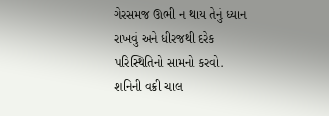ગેરસમજ ઊભી ન થાય તેનું ધ્યાન રાખવું અને ધીરજથી દરેક પરિસ્થિતિનો સામનો કરવો.
શનિની વક્રી ચાલ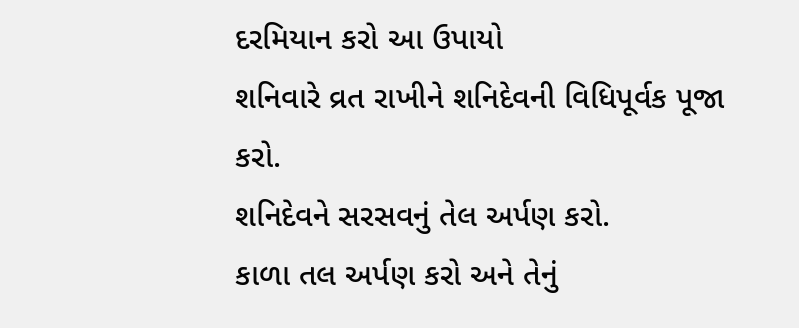દરમિયાન કરો આ ઉપાયો
શનિવારે વ્રત રાખીને શનિદેવની વિધિપૂર્વક પૂજા કરો.
શનિદેવને સરસવનું તેલ અર્પણ કરો.
કાળા તલ અર્પણ કરો અને તેનું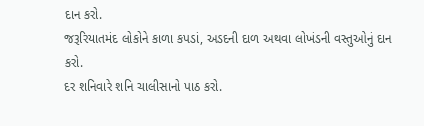દાન કરો.
જરૂરિયાતમંદ લોકોને કાળા કપડાં, અડદની દાળ અથવા લોખંડની વસ્તુઓનું દાન કરો.
દર શનિવારે શનિ ચાલીસાનો પાઠ કરો.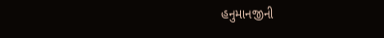હનુમાનજીની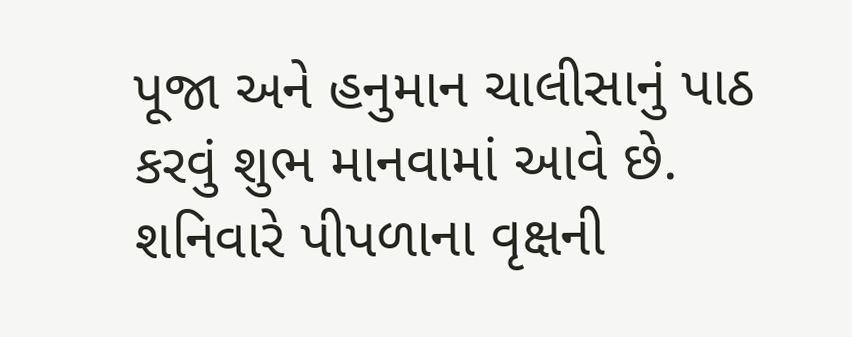પૂજા અને હનુમાન ચાલીસાનું પાઠ કરવું શુભ માનવામાં આવે છે.
શનિવારે પીપળાના વૃક્ષની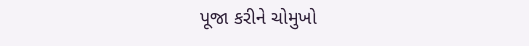પૂજા કરીને ચોમુખો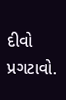દીવો પ્રગટાવો.